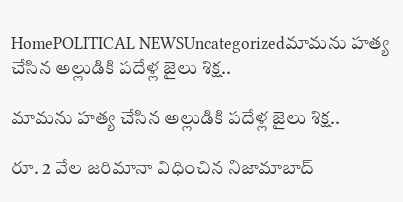HomePOLITICAL NEWSUncategorizedమామను హత్య చేసిన అల్లుడికి పదేళ్ల జైలు శిక్ష..

మామను హత్య చేసిన అల్లుడికి పదేళ్ల జైలు శిక్ష..

రూ. 2 వేల జరిమానా విధించిన నిజామాబాద్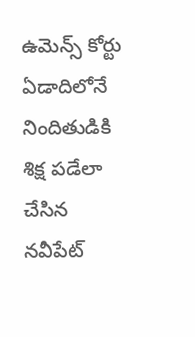ఉమెన్స్ కోర్టు ఏడాదిలోనే నిందితుడికి శిక్ష పడేలా చేసిన నవీపేట్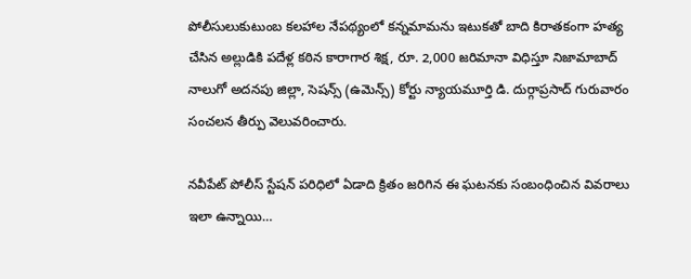పోలీసులుకుటుంబ కలహాల నేపథ్యంలో కన్నమామను ఇటుకతో బాది కిరాతకంగా హత్య చేసిన అల్లుడికి పదేళ్ల కఠిన కారాగార శిక్ష, రూ. 2,000 జరిమానా విధిస్తూ నిజామాబాద్ నాలుగో అదనపు జిల్లా, సెషన్స్ (ఉమెన్స్) కోర్టు న్యాయమూర్తి డి. దుర్గాప్రసాద్ గురువారం సంచలన తీర్పు వెలువరించారు.

నవీపేట్ పోలీస్ స్టేషన్ పరిధిలో ఏడాది క్రితం జరిగిన ఈ ఘటనకు సంబంధించిన వివరాలు ఇలా ఉన్నాయి…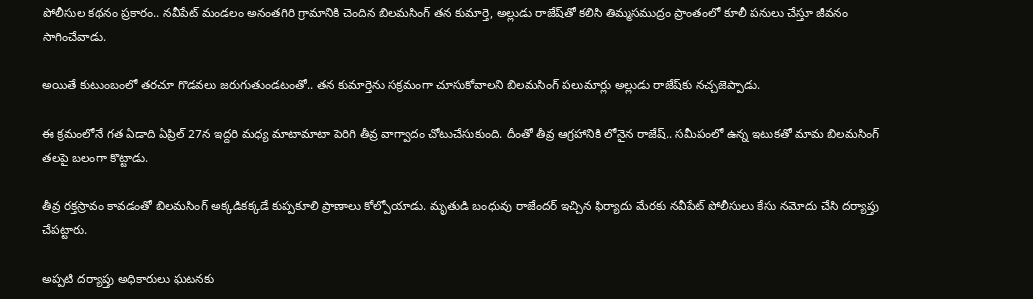పోలీసుల కథనం ప్రకారం.. నవీపేట్ మండలం అనంతగిరి గ్రామానికి చెందిన బిలమసింగ్ తన కుమార్తె, అల్లుడు రాజేష్‌తో కలిసి తిమ్మసముద్రం ప్రాంతంలో కూలీ పనులు చేస్తూ జీవనం సాగించేవాడు.

అయితే కుటుంబంలో తరచూ గొడవలు జరుగుతుండటంతో.. తన కుమార్తెను సక్రమంగా చూసుకోవాలని బిలమసింగ్ పలుమార్లు అల్లుడు రాజేష్‌కు నచ్చజెప్పాడు.

ఈ క్రమంలోనే గత ఏడాది ఏప్రిల్ 27న ఇద్దరి మధ్య మాటామాటా పెరిగి తీవ్ర వాగ్వాదం చోటుచేసుకుంది. దీంతో తీవ్ర ఆగ్రహానికి లోనైన రాజేష్.. సమీపంలో ఉన్న ఇటుకతో మామ బిలమసింగ్ తలపై బలంగా కొట్టాడు.

తీవ్ర రక్తస్రావం కావడంతో బిలమసింగ్ అక్కడికక్కడే కుప్పకూలి ప్రాణాలు కోల్పోయాడు. మృతుడి బంధువు రాజేందర్ ఇచ్చిన ఫిర్యాదు మేరకు నవీపేట్ పోలీసులు కేసు నమోదు చేసి దర్యాప్తు చేపట్టారు.

అప్పటి దర్యాప్తు అధికారులు ఘటనకు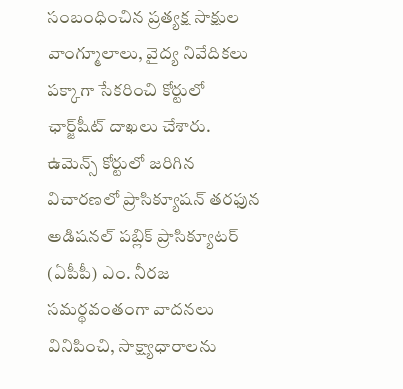సంబంధించిన ప్రత్యక్ష సాక్షుల వాంగ్మూలాలు, వైద్య నివేదికలు పక్కాగా సేకరించి కోర్టులో ఛార్జ్‌షీట్ దాఖలు చేశారు. ఉమెన్స్ కోర్టులో జరిగిన విచారణలో ప్రాసిక్యూషన్ తరఫున అడిషనల్ పబ్లిక్ ప్రాసిక్యూటర్ (ఏపీపీ) ఎం. నీరజ సమర్థవంతంగా వాదనలు వినిపించి, సాక్ష్యాధారాలను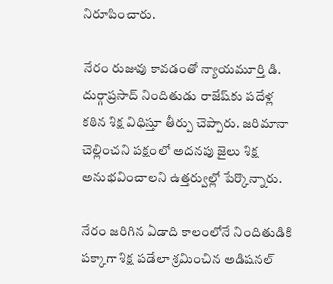నిరూపించారు.

నేరం రుజువు కావడంతో న్యాయమూర్తి డి. దుర్గాప్రసాద్ నిందితుడు రాజేష్‌కు పదేళ్ల కఠిన శిక్ష విధిస్తూ తీర్పు చెప్పారు. జరిమానా చెల్లించని పక్షంలో అదనపు జైలు శిక్ష అనుభవించాలని ఉత్తర్వుల్లో పేర్కొన్నారు.

నేరం జరిగిన ఏడాది కాలంలోనే నిందితుడికి పక్కాగా శిక్ష పడేలా శ్రమించిన అడిషనల్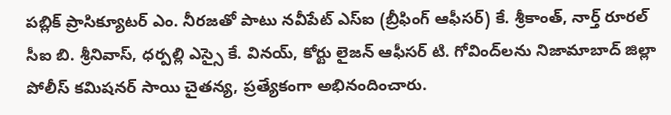పబ్లిక్ ప్రాసిక్యూటర్ ఎం. నీరజతో పాటు నవీపేట్ ఎస్ఐ (బ్రీఫింగ్ ఆఫీసర్) కే. శ్రీకాంత్, నార్త్ రూరల్ సీఐ బి. శ్రీనివాస్, ధర్పల్లి ఎస్సై కే. వినయ్, కోర్టు లైజన్ ఆఫీసర్ టి. గోవింద్‌లను నిజామాబాద్ జిల్లా పోలీస్ కమిషనర్ సాయి చైతన్య, ప్రత్యేకంగా అభినందించారు.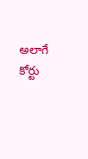అలాగే కోర్టు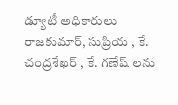డ్యూటీ అధికారులు రాజకుమార్, సుప్రియ , కే. చంద్రశేఖర్ , కే. గణేష్ లను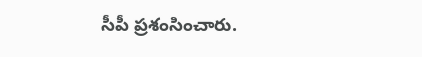సీపీ ప్రశంసించారు.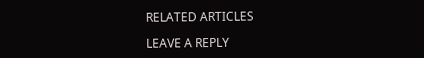RELATED ARTICLES

LEAVE A REPLY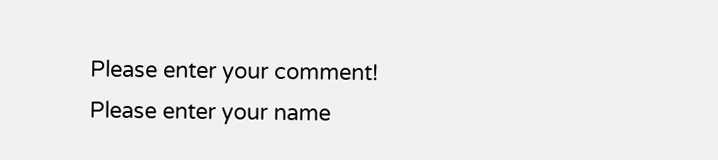Please enter your comment!
Please enter your name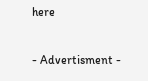here

- Advertisment -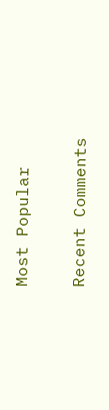Most Popular

Recent Comments